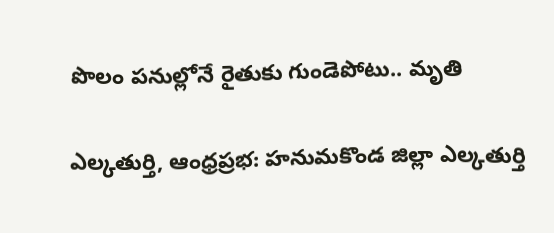పొలం పనుల్లోనే రైతుకు గుండెపోటు.. మృతి

ఎల్కతుర్తి, ఆంధ్రప్రభ: హనుమకొండ జిల్లా ఎల్కతుర్తి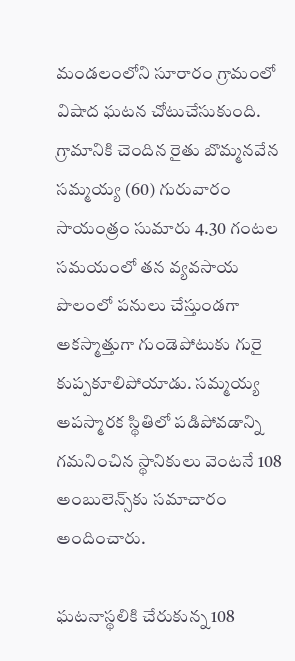మండలంలోని సూరారం గ్రామంలో విషాద ఘటన చోటుచేసుకుంది. గ్రామానికి చెందిన రైతు బొమ్మనవేన సమ్మయ్య (60) గురువారం సాయంత్రం సుమారు 4.30 గంటల సమయంలో తన వ్యవసాయ పొలంలో పనులు చేస్తుండగా అకస్మాత్తుగా గుండెపోటుకు గురై కుప్పకూలిపోయాడు. సమ్మయ్య అపస్మారక స్థితిలో పడిపోవడాన్ని గమనించిన స్థానికులు వెంటనే 108 అంబులెన్స్‌కు సమాచారం అందించారు.

ఘటనాస్థలికి చేరుకున్న 108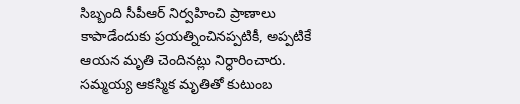సిబ్బంది సీపీఆర్ నిర్వహించి ప్రాణాలు కాపాడేందుకు ప్రయత్నించినప్పటికీ, అప్పటికే ఆయన మృతి చెందినట్లు నిర్ధారించారు. సమ్మయ్య ఆకస్మిక మృతితో కుటుంబ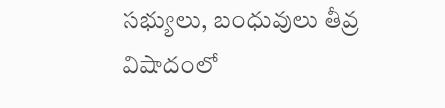సభ్యులు, బంధువులు తీవ్ర విషాదంలో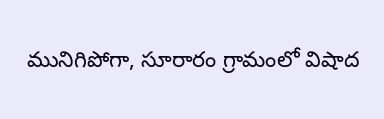మునిగిపోగా, సూరారం గ్రామంలో విషాద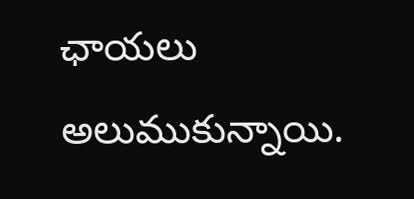ఛాయలు అలుముకున్నాయి.